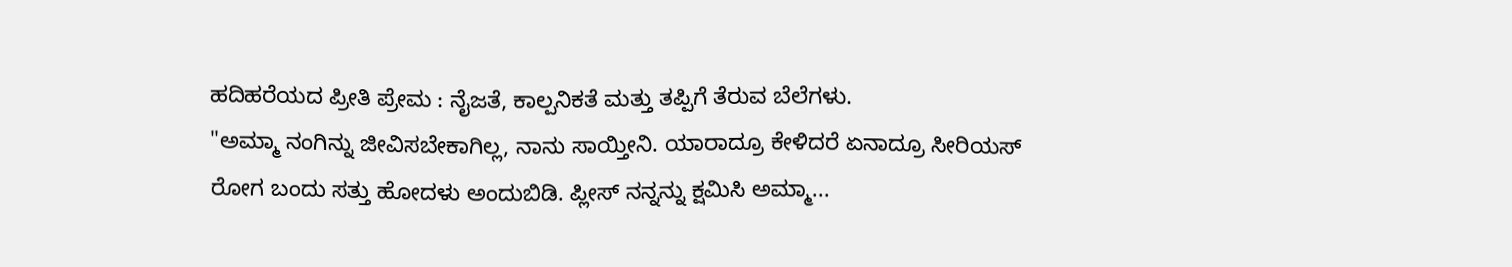ಹದಿಹರೆಯದ ಪ್ರೀತಿ ಪ್ರೇಮ : ನೈಜತೆ, ಕಾಲ್ಪನಿಕತೆ ಮತ್ತು ತಪ್ಪಿಗೆ ತೆರುವ ಬೆಲೆಗಳು.
"ಅಮ್ಮಾ ನಂಗಿನ್ನು ಜೀವಿಸಬೇಕಾಗಿಲ್ಲ, ನಾನು ಸಾಯ್ತೀನಿ. ಯಾರಾದ್ರೂ ಕೇಳಿದರೆ ಏನಾದ್ರೂ ಸೀರಿಯಸ್ ರೋಗ ಬಂದು ಸತ್ತು ಹೋದಳು ಅಂದುಬಿಡಿ. ಪ್ಲೀಸ್ ನನ್ನನ್ನು ಕ್ಷಮಿಸಿ ಅಮ್ಮಾ...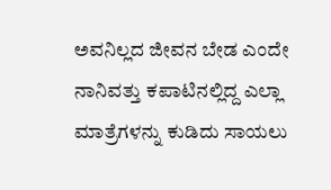ಅವನಿಲ್ಲದ ಜೀವನ ಬೇಡ ಎಂದೇ ನಾನಿವತ್ತು ಕಪಾಟಿನಲ್ಲಿದ್ದ ಎಲ್ಲಾ ಮಾತ್ರೆಗಳನ್ನು ಕುಡಿದು ಸಾಯಲು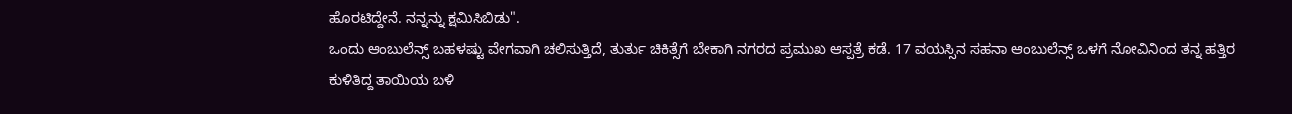ಹೊರಟಿದ್ದೇನೆ. ನನ್ನನ್ನು ಕ್ಷಮಿಸಿಬಿಡು".
ಒಂದು ಆಂಬುಲೆನ್ಸ್ ಬಹಳಷ್ಟು ವೇಗವಾಗಿ ಚಲಿಸುತ್ತಿದೆ, ತುರ್ತು ಚಿಕಿತ್ಸೆಗೆ ಬೇಕಾಗಿ ನಗರದ ಪ್ರಮುಖ ಆಸ್ಪತ್ರೆ ಕಡೆ. 17 ವಯಸ್ಸಿನ ಸಹನಾ ಆಂಬುಲೆನ್ಸ್ ಒಳಗೆ ನೋವಿನಿಂದ ತನ್ನ ಹತ್ತಿರ ಕುಳಿತಿದ್ದ ತಾಯಿಯ ಬಳಿ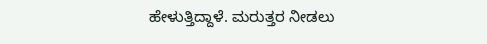ಹೇಳುತ್ತಿದ್ದಾಳೆ. ಮರುತ್ತರ ನೀಡಲು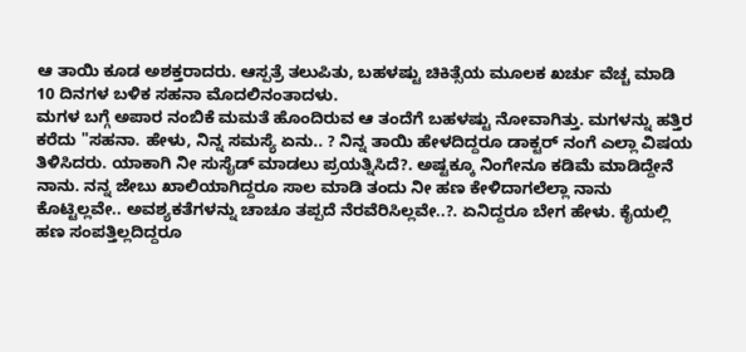ಆ ತಾಯಿ ಕೂಡ ಅಶಕ್ತರಾದರು. ಆಸ್ಪತ್ರೆ ತಲುಪಿತು, ಬಹಳಷ್ಟು ಚಿಕಿತ್ಸೆಯ ಮೂಲಕ ಖರ್ಚು ವೆಚ್ಚ ಮಾಡಿ 10 ದಿನಗಳ ಬಳಿಕ ಸಹನಾ ಮೊದಲಿನಂತಾದಳು.
ಮಗಳ ಬಗ್ಗೆ ಅಪಾರ ನಂಬಿಕೆ ಮಮತೆ ಹೊಂದಿರುವ ಆ ತಂದೆಗೆ ಬಹಳಷ್ಟು ನೋವಾಗಿತ್ತು. ಮಗಳನ್ನು ಹತ್ತಿರ ಕರೆದು "ಸಹನಾ. ಹೇಳು, ನಿನ್ನ ಸಮಸ್ಯೆ ಏನು.. ? ನಿನ್ನ ತಾಯಿ ಹೇಳದಿದ್ದರೂ ಡಾಕ್ಟರ್ ನಂಗೆ ಎಲ್ಲಾ ವಿಷಯ ತಿಳಿಸಿದರು. ಯಾಕಾಗಿ ನೀ ಸುಸೈಡ್ ಮಾಡಲು ಪ್ರಯತ್ನಿಸಿದೆ?. ಅಷ್ಟಕ್ಕೂ ನಿಂಗೇನೂ ಕಡಿಮೆ ಮಾಡಿದ್ದೇನೆ ನಾನು. ನನ್ನ ಜೇಬು ಖಾಲಿಯಾಗಿದ್ದರೂ ಸಾಲ ಮಾಡಿ ತಂದು ನೀ ಹಣ ಕೇಳಿದಾಗಲೆಲ್ಲಾ ನಾನು ಕೊಟ್ಟಿಲ್ಲವೇ.. ಅವಶ್ಯಕತೆಗಳನ್ನು ಚಾಚೂ ತಪ್ಪದೆ ನೆರವೆರಿಸಿಲ್ಲವೇ..?. ಏನಿದ್ದರೂ ಬೇಗ ಹೇಳು. ಕೈಯಲ್ಲಿ ಹಣ ಸಂಪತ್ತಿಲ್ಲದಿದ್ದರೂ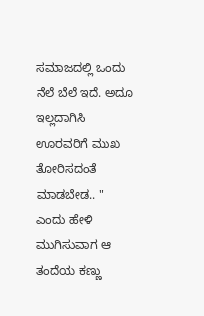ಸಮಾಜದಲ್ಲಿ ಒಂದು ನೆಲೆ ಬೆಲೆ ಇದೆ. ಅದೂ ಇಲ್ಲದಾಗಿಸಿ ಊರವರಿಗೆ ಮುಖ ತೋರಿಸದಂತೆ ಮಾಡಬೇಡ.. " ಎಂದು ಹೇಳಿ ಮುಗಿಸುವಾಗ ಆ ತಂದೆಯ ಕಣ್ಣು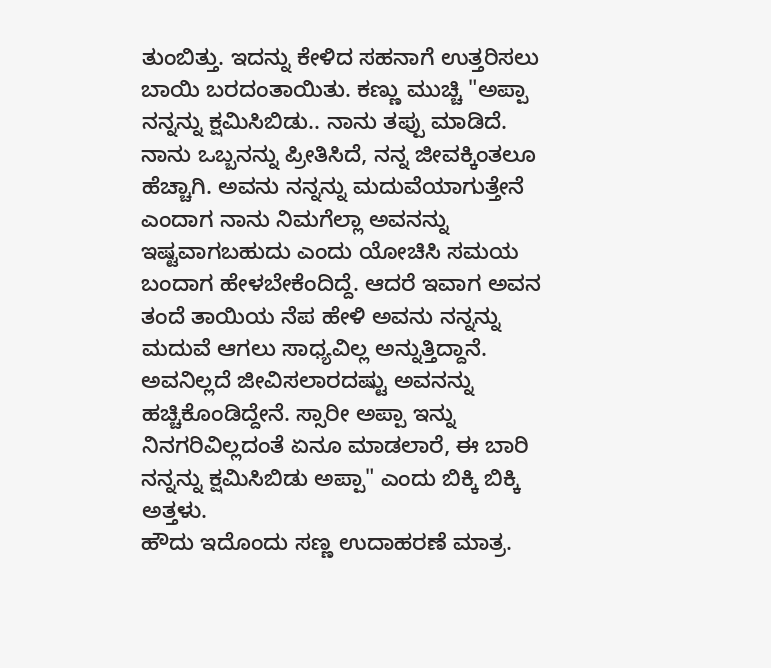ತುಂಬಿತ್ತು. ಇದನ್ನು ಕೇಳಿದ ಸಹನಾಗೆ ಉತ್ತರಿಸಲು ಬಾಯಿ ಬರದಂತಾಯಿತು. ಕಣ್ಣು ಮುಚ್ಚಿ "ಅಪ್ಪಾ ನನ್ನನ್ನು ಕ್ಷಮಿಸಿಬಿಡು.. ನಾನು ತಪ್ಪು ಮಾಡಿದೆ. ನಾನು ಒಬ್ಬನನ್ನು ಪ್ರೀತಿಸಿದೆ, ನನ್ನ ಜೀವಕ್ಕಿಂತಲೂ ಹೆಚ್ಚಾಗಿ. ಅವನು ನನ್ನನ್ನು ಮದುವೆಯಾಗುತ್ತೇನೆ ಎಂದಾಗ ನಾನು ನಿಮಗೆಲ್ಲಾ ಅವನನ್ನು ಇಷ್ಟವಾಗಬಹುದು ಎಂದು ಯೋಚಿಸಿ ಸಮಯ ಬಂದಾಗ ಹೇಳಬೇಕೆಂದಿದ್ದೆ. ಆದರೆ ಇವಾಗ ಅವನ ತಂದೆ ತಾಯಿಯ ನೆಪ ಹೇಳಿ ಅವನು ನನ್ನನ್ನು ಮದುವೆ ಆಗಲು ಸಾಧ್ಯವಿಲ್ಲ ಅನ್ನುತ್ತಿದ್ದಾನೆ. ಅವನಿಲ್ಲದೆ ಜೀವಿಸಲಾರದಷ್ಟು ಅವನನ್ನು ಹಚ್ಚಿಕೊಂಡಿದ್ದೇನೆ. ಸ್ಸಾರೀ ಅಪ್ಪಾ ಇನ್ನು ನಿನಗರಿವಿಲ್ಲದಂತೆ ಏನೂ ಮಾಡಲಾರೆ, ಈ ಬಾರಿ ನನ್ನನ್ನು ಕ್ಷಮಿಸಿಬಿಡು ಅಪ್ಪಾ" ಎಂದು ಬಿಕ್ಕಿ ಬಿಕ್ಕಿ ಅತ್ತಳು.
ಹೌದು ಇದೊಂದು ಸಣ್ಣ ಉದಾಹರಣೆ ಮಾತ್ರ.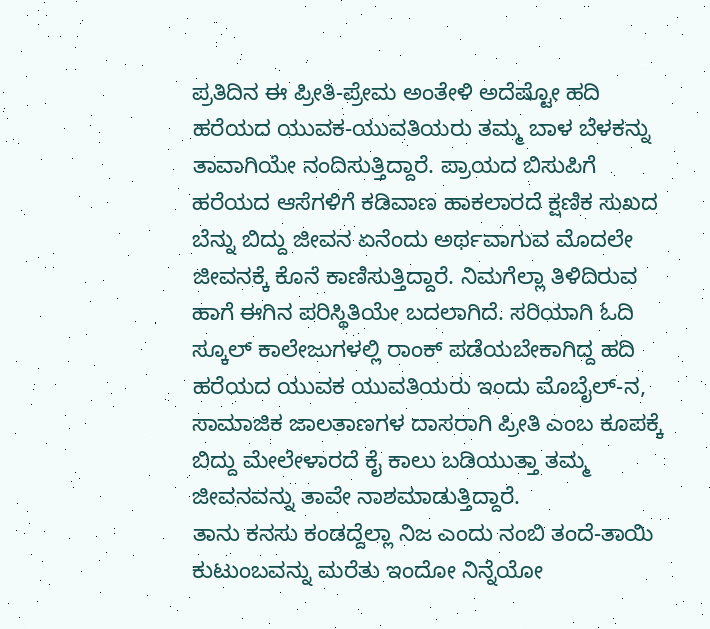ಪ್ರತಿದಿನ ಈ ಪ್ರೀತಿ-ಪ್ರೇಮ ಅಂತೇಳಿ ಅದೆಷ್ಟೋ ಹದಿ ಹರೆಯದ ಯುವಕ-ಯುವತಿಯರು ತಮ್ಮ ಬಾಳ ಬೆಳಕನ್ನು ತಾವಾಗಿಯೇ ನಂದಿಸುತ್ತಿದ್ದಾರೆ. ಪ್ರಾಯದ ಬಿಸುಪಿಗೆ ಹರೆಯದ ಆಸೆಗಳಿಗೆ ಕಡಿವಾಣ ಹಾಕಲಾರದೆ ಕ್ಷಣಿಕ ಸುಖದ ಬೆನ್ನು ಬಿದ್ದು ಜೀವನ ಏನೆಂದು ಅರ್ಥವಾಗುವ ಮೊದಲೇ ಜೀವನಕ್ಕೆ ಕೊನೆ ಕಾಣಿಸುತ್ತಿದ್ದಾರೆ. ನಿಮಗೆಲ್ಲಾ ತಿಳಿದಿರುವ ಹಾಗೆ ಈಗಿನ ಪರಿಸ್ಥಿತಿಯೇ ಬದಲಾಗಿದೆ. ಸರಿಯಾಗಿ ಓದಿ ಸ್ಕೂಲ್ ಕಾಲೇಜುಗಳಲ್ಲಿ ರಾಂಕ್ ಪಡೆಯಬೇಕಾಗಿದ್ದ ಹದಿ ಹರೆಯದ ಯುವಕ ಯುವತಿಯರು ಇಂದು ಮೊಬೈಲ್-ನ, ಸಾಮಾಜಿಕ ಜಾಲತಾಣಗಳ ದಾಸರಾಗಿ ಪ್ರೀತಿ ಎಂಬ ಕೂಪಕ್ಕೆ ಬಿದ್ದು ಮೇಲೇಳಾರದೆ ಕೈ ಕಾಲು ಬಡಿಯುತ್ತಾ ತಮ್ಮ ಜೀವನವನ್ನು ತಾವೇ ನಾಶಮಾಡುತ್ತಿದ್ದಾರೆ.
ತಾನು ಕನಸು ಕಂಡದ್ದೆಲ್ಲಾ ನಿಜ ಎಂದು ನಂಬಿ ತಂದೆ-ತಾಯಿ ಕುಟುಂಬವನ್ನು ಮರೆತು ಇಂದೋ ನಿನ್ನೆಯೋ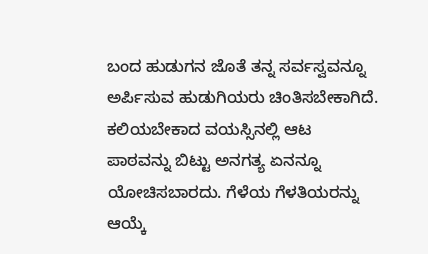ಬಂದ ಹುಡುಗನ ಜೊತೆ ತನ್ನ ಸರ್ವಸ್ವವನ್ನೂ ಅರ್ಪಿಸುವ ಹುಡುಗಿಯರು ಚಿಂತಿಸಬೇಕಾಗಿದೆ. ಕಲಿಯಬೇಕಾದ ವಯಸ್ಸಿನಲ್ಲಿ ಆಟ ಪಾಠವನ್ನು ಬಿಟ್ಟು ಅನಗತ್ಯ ಏನನ್ನೂ ಯೋಚಿಸಬಾರದು. ಗೆಳೆಯ ಗೆಳತಿಯರನ್ನು ಆಯ್ಕೆ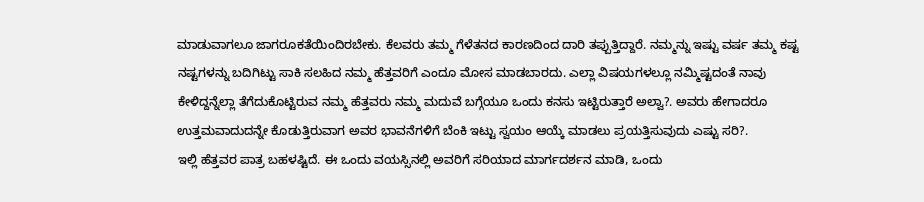ಮಾಡುವಾಗಲೂ ಜಾಗರೂಕತೆಯಿಂದಿರಬೇಕು. ಕೆಲವರು ತಮ್ಮ ಗೆಳೆತನದ ಕಾರಣದಿಂದ ದಾರಿ ತಪ್ಪುತ್ತಿದ್ದಾರೆ. ನಮ್ಮನ್ನು ಇಷ್ಟು ವರ್ಷ ತಮ್ಮ ಕಷ್ಟ ನಷ್ಟಗಳನ್ನು ಬದಿಗಿಟ್ಟು ಸಾಕಿ ಸಲಹಿದ ನಮ್ಮ ಹೆತ್ತವರಿಗೆ ಎಂದೂ ಮೋಸ ಮಾಡಬಾರದು. ಎಲ್ಲಾ ವಿಷಯಗಳಲ್ಲೂ ನಮ್ಮಿಷ್ಟದಂತೆ ನಾವು ಕೇಳಿದ್ದನ್ನೆಲ್ಲಾ ತೆಗೆದುಕೊಟ್ಟಿರುವ ನಮ್ಮ ಹೆತ್ತವರು ನಮ್ಮ ಮದುವೆ ಬಗ್ಗೆಯೂ ಒಂದು ಕನಸು ಇಟ್ಟಿರುತ್ತಾರೆ ಅಲ್ವಾ?. ಅವರು ಹೇಗಾದರೂ ಉತ್ತಮವಾದುದನ್ನೇ ಕೊಡುತ್ತಿರುವಾಗ ಅವರ ಭಾವನೆಗಳಿಗೆ ಬೆಂಕಿ ಇಟ್ಟು ಸ್ವಯಂ ಆಯ್ಕೆ ಮಾಡಲು ಪ್ರಯತ್ತಿಸುವುದು ಎಷ್ಟು ಸರಿ?.
ಇಲ್ಲಿ ಹೆತ್ತವರ ಪಾತ್ರ ಬಹಳಷ್ಟಿದೆ. ಈ ಒಂದು ವಯಸ್ಸಿನಲ್ಲಿ ಅವರಿಗೆ ಸರಿಯಾದ ಮಾರ್ಗದರ್ಶನ ಮಾಡಿ, ಒಂದು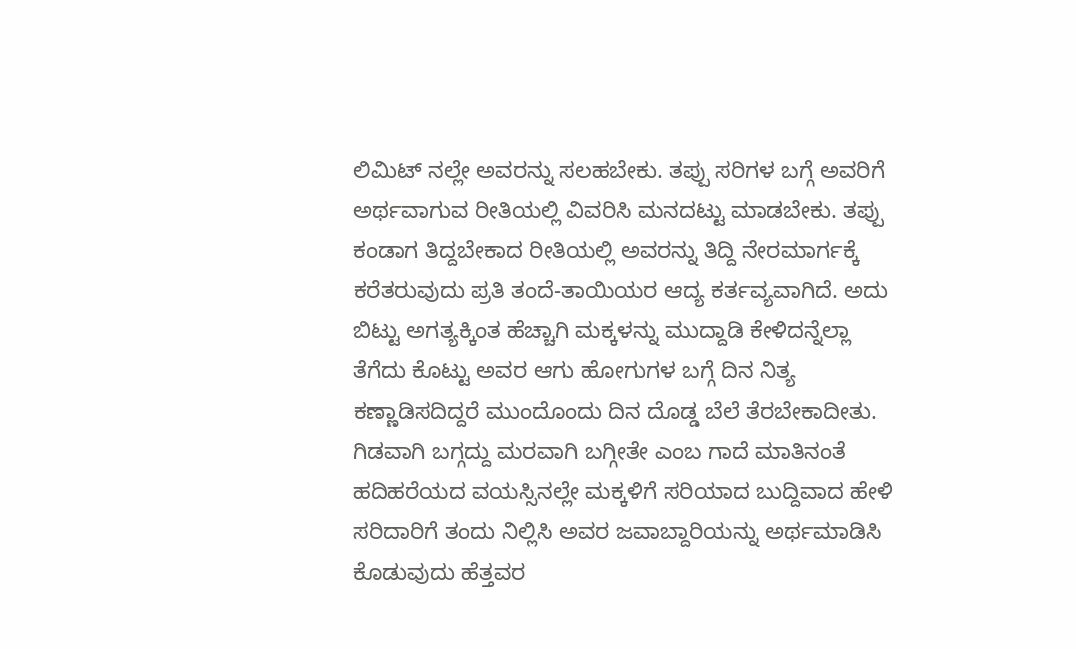ಲಿಮಿಟ್ ನಲ್ಲೇ ಅವರನ್ನು ಸಲಹಬೇಕು. ತಪ್ಪು ಸರಿಗಳ ಬಗ್ಗೆ ಅವರಿಗೆ ಅರ್ಥವಾಗುವ ರೀತಿಯಲ್ಲಿ ವಿವರಿಸಿ ಮನದಟ್ಟು ಮಾಡಬೇಕು. ತಪ್ಪು ಕಂಡಾಗ ತಿದ್ದಬೇಕಾದ ರೀತಿಯಲ್ಲಿ ಅವರನ್ನು ತಿದ್ದಿ ನೇರಮಾರ್ಗಕ್ಕೆ ಕರೆತರುವುದು ಪ್ರತಿ ತಂದೆ-ತಾಯಿಯರ ಆದ್ಯ ಕರ್ತವ್ಯವಾಗಿದೆ. ಅದು ಬಿಟ್ಟು ಅಗತ್ಯಕ್ಕಿಂತ ಹೆಚ್ಚಾಗಿ ಮಕ್ಕಳನ್ನು ಮುದ್ದಾಡಿ ಕೇಳಿದನ್ನೆಲ್ಲಾ ತೆಗೆದು ಕೊಟ್ಟು ಅವರ ಆಗು ಹೋಗುಗಳ ಬಗ್ಗೆ ದಿನ ನಿತ್ಯ ಕಣ್ಣಾಡಿಸದಿದ್ದರೆ ಮುಂದೊಂದು ದಿನ ದೊಡ್ಡ ಬೆಲೆ ತೆರಬೇಕಾದೀತು.
ಗಿಡವಾಗಿ ಬಗ್ಗದ್ದು ಮರವಾಗಿ ಬಗ್ಗೀತೇ ಎಂಬ ಗಾದೆ ಮಾತಿನಂತೆ ಹದಿಹರೆಯದ ವಯಸ್ಸಿನಲ್ಲೇ ಮಕ್ಕಳಿಗೆ ಸರಿಯಾದ ಬುದ್ದಿವಾದ ಹೇಳಿ ಸರಿದಾರಿಗೆ ತಂದು ನಿಲ್ಲಿಸಿ ಅವರ ಜವಾಬ್ದಾರಿಯನ್ನು ಅರ್ಥಮಾಡಿಸಿ ಕೊಡುವುದು ಹೆತ್ತವರ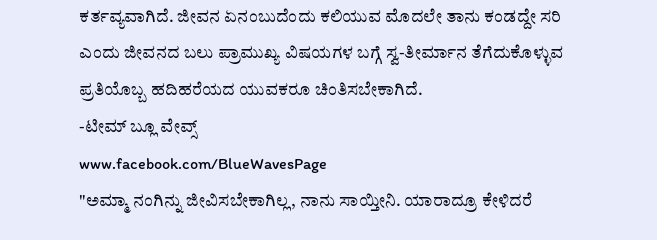ಕರ್ತವ್ಯವಾಗಿದೆ. ಜೀವನ ಏನಂಬುದೆಂದು ಕಲಿಯುವ ಮೊದಲೇ ತಾನು ಕಂಡದ್ದೇ ಸರಿ ಎಂದು ಜೀವನದ ಬಲು ಪ್ರಾಮುಖ್ಯ ವಿಷಯಗಳ ಬಗ್ಗೆ ಸ್ವ-ತೀರ್ಮಾನ ತೆಗೆದುಕೊಳ್ಳುವ ಪ್ರತಿಯೊಬ್ಬ ಹದಿಹರೆಯದ ಯುವಕರೂ ಚಿಂತಿಸಬೇಕಾಗಿದೆ.
-ಟೀಮ್ ಬ್ಲೂ ವೇವ್ಸ್
www.facebook.com/BlueWavesPage
"ಅಮ್ಮಾ ನಂಗಿನ್ನು ಜೀವಿಸಬೇಕಾಗಿಲ್ಲ, ನಾನು ಸಾಯ್ತೀನಿ. ಯಾರಾದ್ರೂ ಕೇಳಿದರೆ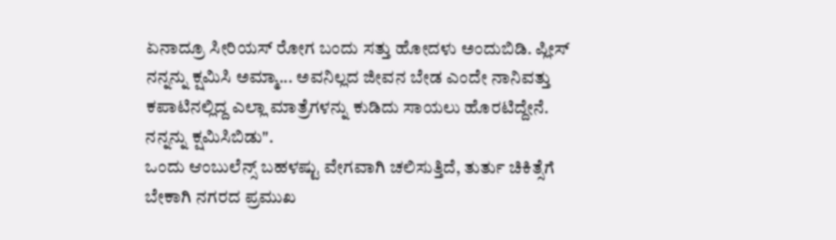ಏನಾದ್ರೂ ಸೀರಿಯಸ್ ರೋಗ ಬಂದು ಸತ್ತು ಹೋದಳು ಅಂದುಬಿಡಿ. ಪ್ಲೀಸ್ ನನ್ನನ್ನು ಕ್ಷಮಿಸಿ ಅಮ್ಮಾ... ಅವನಿಲ್ಲದ ಜೀವನ ಬೇಡ ಎಂದೇ ನಾನಿವತ್ತು ಕಪಾಟಿನಲ್ಲಿದ್ದ ಎಲ್ಲಾ ಮಾತ್ರೆಗಳನ್ನು ಕುಡಿದು ಸಾಯಲು ಹೊರಟಿದ್ದೇನೆ. ನನ್ನನ್ನು ಕ್ಷಮಿಸಿಬಿಡು".
ಒಂದು ಆಂಬುಲೆನ್ಸ್ ಬಹಳಷ್ಟು ವೇಗವಾಗಿ ಚಲಿಸುತ್ತಿದೆ, ತುರ್ತು ಚಿಕಿತ್ಸೆಗೆ ಬೇಕಾಗಿ ನಗರದ ಪ್ರಮುಖ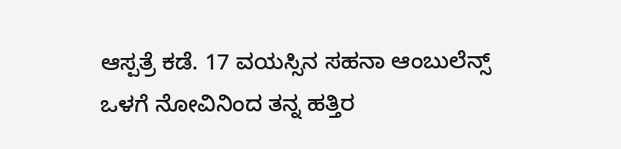ಆಸ್ಪತ್ರೆ ಕಡೆ. 17 ವಯಸ್ಸಿನ ಸಹನಾ ಆಂಬುಲೆನ್ಸ್ ಒಳಗೆ ನೋವಿನಿಂದ ತನ್ನ ಹತ್ತಿರ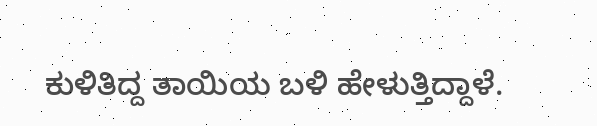ಕುಳಿತಿದ್ದ ತಾಯಿಯ ಬಳಿ ಹೇಳುತ್ತಿದ್ದಾಳೆ.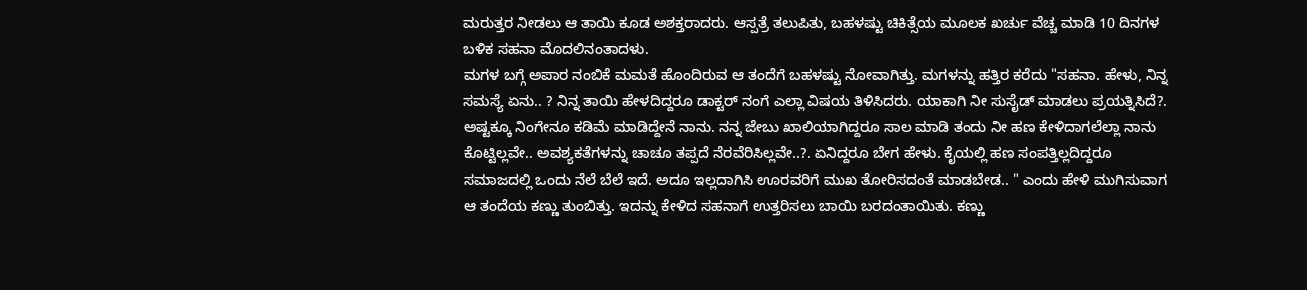ಮರುತ್ತರ ನೀಡಲು ಆ ತಾಯಿ ಕೂಡ ಅಶಕ್ತರಾದರು. ಆಸ್ಪತ್ರೆ ತಲುಪಿತು, ಬಹಳಷ್ಟು ಚಿಕಿತ್ಸೆಯ ಮೂಲಕ ಖರ್ಚು ವೆಚ್ಚ ಮಾಡಿ 10 ದಿನಗಳ ಬಳಿಕ ಸಹನಾ ಮೊದಲಿನಂತಾದಳು.
ಮಗಳ ಬಗ್ಗೆ ಅಪಾರ ನಂಬಿಕೆ ಮಮತೆ ಹೊಂದಿರುವ ಆ ತಂದೆಗೆ ಬಹಳಷ್ಟು ನೋವಾಗಿತ್ತು. ಮಗಳನ್ನು ಹತ್ತಿರ ಕರೆದು "ಸಹನಾ. ಹೇಳು, ನಿನ್ನ ಸಮಸ್ಯೆ ಏನು.. ? ನಿನ್ನ ತಾಯಿ ಹೇಳದಿದ್ದರೂ ಡಾಕ್ಟರ್ ನಂಗೆ ಎಲ್ಲಾ ವಿಷಯ ತಿಳಿಸಿದರು. ಯಾಕಾಗಿ ನೀ ಸುಸೈಡ್ ಮಾಡಲು ಪ್ರಯತ್ನಿಸಿದೆ?. ಅಷ್ಟಕ್ಕೂ ನಿಂಗೇನೂ ಕಡಿಮೆ ಮಾಡಿದ್ದೇನೆ ನಾನು. ನನ್ನ ಜೇಬು ಖಾಲಿಯಾಗಿದ್ದರೂ ಸಾಲ ಮಾಡಿ ತಂದು ನೀ ಹಣ ಕೇಳಿದಾಗಲೆಲ್ಲಾ ನಾನು ಕೊಟ್ಟಿಲ್ಲವೇ.. ಅವಶ್ಯಕತೆಗಳನ್ನು ಚಾಚೂ ತಪ್ಪದೆ ನೆರವೆರಿಸಿಲ್ಲವೇ..?. ಏನಿದ್ದರೂ ಬೇಗ ಹೇಳು. ಕೈಯಲ್ಲಿ ಹಣ ಸಂಪತ್ತಿಲ್ಲದಿದ್ದರೂ ಸಮಾಜದಲ್ಲಿ ಒಂದು ನೆಲೆ ಬೆಲೆ ಇದೆ. ಅದೂ ಇಲ್ಲದಾಗಿಸಿ ಊರವರಿಗೆ ಮುಖ ತೋರಿಸದಂತೆ ಮಾಡಬೇಡ.. " ಎಂದು ಹೇಳಿ ಮುಗಿಸುವಾಗ ಆ ತಂದೆಯ ಕಣ್ಣು ತುಂಬಿತ್ತು. ಇದನ್ನು ಕೇಳಿದ ಸಹನಾಗೆ ಉತ್ತರಿಸಲು ಬಾಯಿ ಬರದಂತಾಯಿತು. ಕಣ್ಣು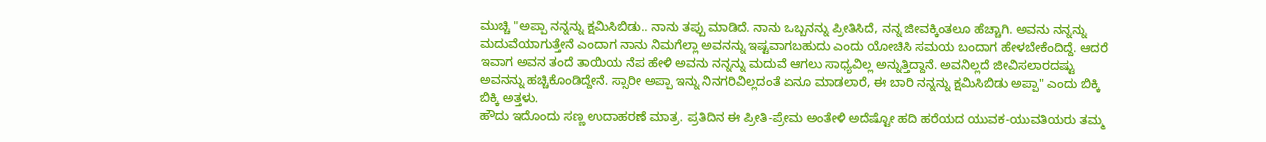ಮುಚ್ಚಿ "ಅಪ್ಪಾ ನನ್ನನ್ನು ಕ್ಷಮಿಸಿಬಿಡು.. ನಾನು ತಪ್ಪು ಮಾಡಿದೆ. ನಾನು ಒಬ್ಬನನ್ನು ಪ್ರೀತಿಸಿದೆ, ನನ್ನ ಜೀವಕ್ಕಿಂತಲೂ ಹೆಚ್ಚಾಗಿ. ಅವನು ನನ್ನನ್ನು ಮದುವೆಯಾಗುತ್ತೇನೆ ಎಂದಾಗ ನಾನು ನಿಮಗೆಲ್ಲಾ ಅವನನ್ನು ಇಷ್ಟವಾಗಬಹುದು ಎಂದು ಯೋಚಿಸಿ ಸಮಯ ಬಂದಾಗ ಹೇಳಬೇಕೆಂದಿದ್ದೆ. ಆದರೆ ಇವಾಗ ಅವನ ತಂದೆ ತಾಯಿಯ ನೆಪ ಹೇಳಿ ಅವನು ನನ್ನನ್ನು ಮದುವೆ ಆಗಲು ಸಾಧ್ಯವಿಲ್ಲ ಅನ್ನುತ್ತಿದ್ದಾನೆ. ಅವನಿಲ್ಲದೆ ಜೀವಿಸಲಾರದಷ್ಟು ಅವನನ್ನು ಹಚ್ಚಿಕೊಂಡಿದ್ದೇನೆ. ಸ್ಸಾರೀ ಅಪ್ಪಾ ಇನ್ನು ನಿನಗರಿವಿಲ್ಲದಂತೆ ಏನೂ ಮಾಡಲಾರೆ, ಈ ಬಾರಿ ನನ್ನನ್ನು ಕ್ಷಮಿಸಿಬಿಡು ಅಪ್ಪಾ" ಎಂದು ಬಿಕ್ಕಿ ಬಿಕ್ಕಿ ಅತ್ತಳು.
ಹೌದು ಇದೊಂದು ಸಣ್ಣ ಉದಾಹರಣೆ ಮಾತ್ರ. ಪ್ರತಿದಿನ ಈ ಪ್ರೀತಿ-ಪ್ರೇಮ ಅಂತೇಳಿ ಅದೆಷ್ಟೋ ಹದಿ ಹರೆಯದ ಯುವಕ-ಯುವತಿಯರು ತಮ್ಮ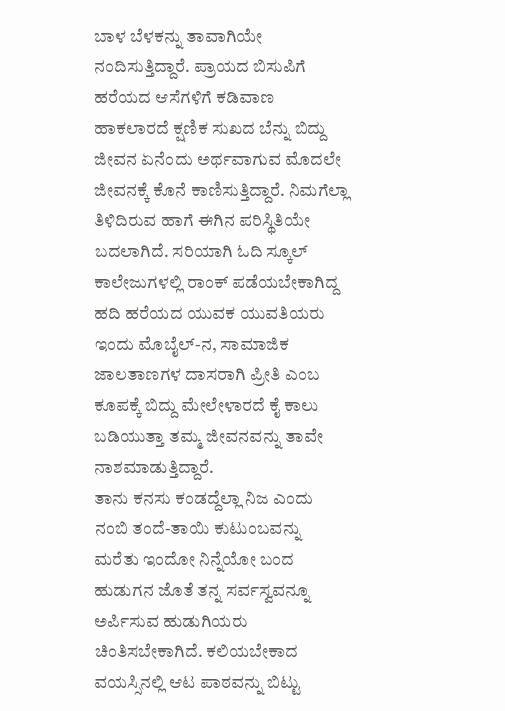ಬಾಳ ಬೆಳಕನ್ನು ತಾವಾಗಿಯೇ ನಂದಿಸುತ್ತಿದ್ದಾರೆ. ಪ್ರಾಯದ ಬಿಸುಪಿಗೆ ಹರೆಯದ ಆಸೆಗಳಿಗೆ ಕಡಿವಾಣ ಹಾಕಲಾರದೆ ಕ್ಷಣಿಕ ಸುಖದ ಬೆನ್ನು ಬಿದ್ದು ಜೀವನ ಏನೆಂದು ಅರ್ಥವಾಗುವ ಮೊದಲೇ ಜೀವನಕ್ಕೆ ಕೊನೆ ಕಾಣಿಸುತ್ತಿದ್ದಾರೆ. ನಿಮಗೆಲ್ಲಾ ತಿಳಿದಿರುವ ಹಾಗೆ ಈಗಿನ ಪರಿಸ್ಥಿತಿಯೇ ಬದಲಾಗಿದೆ. ಸರಿಯಾಗಿ ಓದಿ ಸ್ಕೂಲ್ ಕಾಲೇಜುಗಳಲ್ಲಿ ರಾಂಕ್ ಪಡೆಯಬೇಕಾಗಿದ್ದ ಹದಿ ಹರೆಯದ ಯುವಕ ಯುವತಿಯರು ಇಂದು ಮೊಬೈಲ್-ನ, ಸಾಮಾಜಿಕ ಜಾಲತಾಣಗಳ ದಾಸರಾಗಿ ಪ್ರೀತಿ ಎಂಬ ಕೂಪಕ್ಕೆ ಬಿದ್ದು ಮೇಲೇಳಾರದೆ ಕೈ ಕಾಲು ಬಡಿಯುತ್ತಾ ತಮ್ಮ ಜೀವನವನ್ನು ತಾವೇ ನಾಶಮಾಡುತ್ತಿದ್ದಾರೆ.
ತಾನು ಕನಸು ಕಂಡದ್ದೆಲ್ಲಾ ನಿಜ ಎಂದು ನಂಬಿ ತಂದೆ-ತಾಯಿ ಕುಟುಂಬವನ್ನು ಮರೆತು ಇಂದೋ ನಿನ್ನೆಯೋ ಬಂದ ಹುಡುಗನ ಜೊತೆ ತನ್ನ ಸರ್ವಸ್ವವನ್ನೂ ಅರ್ಪಿಸುವ ಹುಡುಗಿಯರು ಚಿಂತಿಸಬೇಕಾಗಿದೆ. ಕಲಿಯಬೇಕಾದ ವಯಸ್ಸಿನಲ್ಲಿ ಆಟ ಪಾಠವನ್ನು ಬಿಟ್ಟು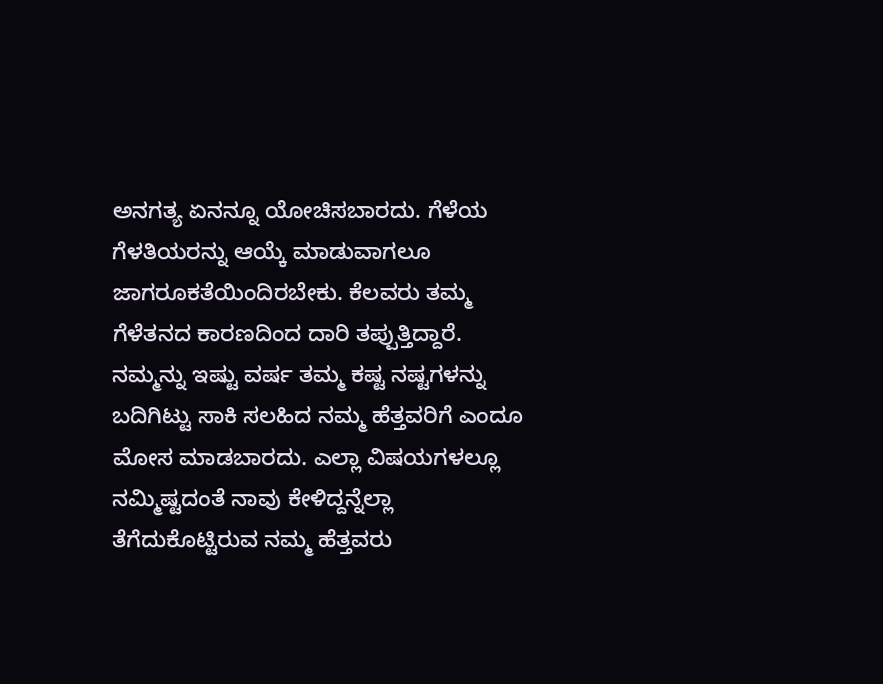ಅನಗತ್ಯ ಏನನ್ನೂ ಯೋಚಿಸಬಾರದು. ಗೆಳೆಯ ಗೆಳತಿಯರನ್ನು ಆಯ್ಕೆ ಮಾಡುವಾಗಲೂ ಜಾಗರೂಕತೆಯಿಂದಿರಬೇಕು. ಕೆಲವರು ತಮ್ಮ ಗೆಳೆತನದ ಕಾರಣದಿಂದ ದಾರಿ ತಪ್ಪುತ್ತಿದ್ದಾರೆ. ನಮ್ಮನ್ನು ಇಷ್ಟು ವರ್ಷ ತಮ್ಮ ಕಷ್ಟ ನಷ್ಟಗಳನ್ನು ಬದಿಗಿಟ್ಟು ಸಾಕಿ ಸಲಹಿದ ನಮ್ಮ ಹೆತ್ತವರಿಗೆ ಎಂದೂ ಮೋಸ ಮಾಡಬಾರದು. ಎಲ್ಲಾ ವಿಷಯಗಳಲ್ಲೂ ನಮ್ಮಿಷ್ಟದಂತೆ ನಾವು ಕೇಳಿದ್ದನ್ನೆಲ್ಲಾ ತೆಗೆದುಕೊಟ್ಟಿರುವ ನಮ್ಮ ಹೆತ್ತವರು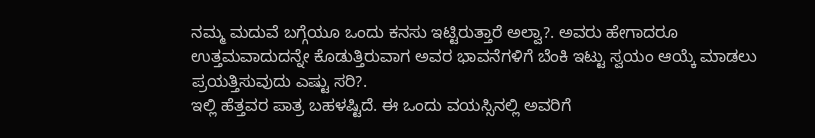ನಮ್ಮ ಮದುವೆ ಬಗ್ಗೆಯೂ ಒಂದು ಕನಸು ಇಟ್ಟಿರುತ್ತಾರೆ ಅಲ್ವಾ?. ಅವರು ಹೇಗಾದರೂ ಉತ್ತಮವಾದುದನ್ನೇ ಕೊಡುತ್ತಿರುವಾಗ ಅವರ ಭಾವನೆಗಳಿಗೆ ಬೆಂಕಿ ಇಟ್ಟು ಸ್ವಯಂ ಆಯ್ಕೆ ಮಾಡಲು ಪ್ರಯತ್ತಿಸುವುದು ಎಷ್ಟು ಸರಿ?.
ಇಲ್ಲಿ ಹೆತ್ತವರ ಪಾತ್ರ ಬಹಳಷ್ಟಿದೆ. ಈ ಒಂದು ವಯಸ್ಸಿನಲ್ಲಿ ಅವರಿಗೆ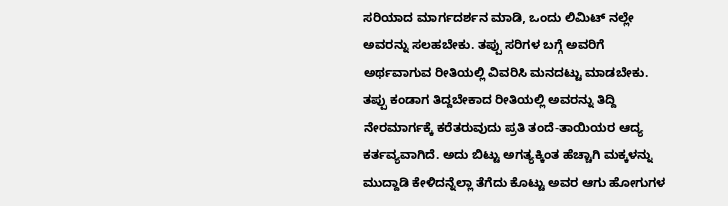ಸರಿಯಾದ ಮಾರ್ಗದರ್ಶನ ಮಾಡಿ, ಒಂದು ಲಿಮಿಟ್ ನಲ್ಲೇ ಅವರನ್ನು ಸಲಹಬೇಕು. ತಪ್ಪು ಸರಿಗಳ ಬಗ್ಗೆ ಅವರಿಗೆ ಅರ್ಥವಾಗುವ ರೀತಿಯಲ್ಲಿ ವಿವರಿಸಿ ಮನದಟ್ಟು ಮಾಡಬೇಕು. ತಪ್ಪು ಕಂಡಾಗ ತಿದ್ದಬೇಕಾದ ರೀತಿಯಲ್ಲಿ ಅವರನ್ನು ತಿದ್ದಿ ನೇರಮಾರ್ಗಕ್ಕೆ ಕರೆತರುವುದು ಪ್ರತಿ ತಂದೆ-ತಾಯಿಯರ ಆದ್ಯ ಕರ್ತವ್ಯವಾಗಿದೆ. ಅದು ಬಿಟ್ಟು ಅಗತ್ಯಕ್ಕಿಂತ ಹೆಚ್ಚಾಗಿ ಮಕ್ಕಳನ್ನು ಮುದ್ದಾಡಿ ಕೇಳಿದನ್ನೆಲ್ಲಾ ತೆಗೆದು ಕೊಟ್ಟು ಅವರ ಆಗು ಹೋಗುಗಳ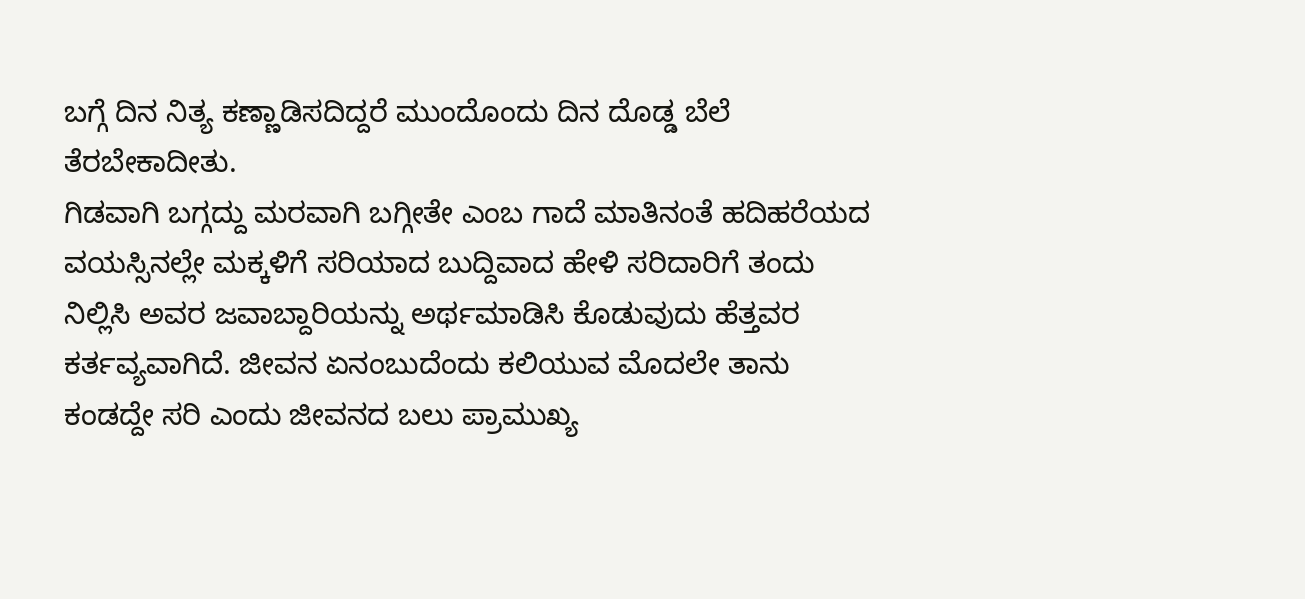ಬಗ್ಗೆ ದಿನ ನಿತ್ಯ ಕಣ್ಣಾಡಿಸದಿದ್ದರೆ ಮುಂದೊಂದು ದಿನ ದೊಡ್ಡ ಬೆಲೆ ತೆರಬೇಕಾದೀತು.
ಗಿಡವಾಗಿ ಬಗ್ಗದ್ದು ಮರವಾಗಿ ಬಗ್ಗೀತೇ ಎಂಬ ಗಾದೆ ಮಾತಿನಂತೆ ಹದಿಹರೆಯದ ವಯಸ್ಸಿನಲ್ಲೇ ಮಕ್ಕಳಿಗೆ ಸರಿಯಾದ ಬುದ್ದಿವಾದ ಹೇಳಿ ಸರಿದಾರಿಗೆ ತಂದು ನಿಲ್ಲಿಸಿ ಅವರ ಜವಾಬ್ದಾರಿಯನ್ನು ಅರ್ಥಮಾಡಿಸಿ ಕೊಡುವುದು ಹೆತ್ತವರ ಕರ್ತವ್ಯವಾಗಿದೆ. ಜೀವನ ಏನಂಬುದೆಂದು ಕಲಿಯುವ ಮೊದಲೇ ತಾನು ಕಂಡದ್ದೇ ಸರಿ ಎಂದು ಜೀವನದ ಬಲು ಪ್ರಾಮುಖ್ಯ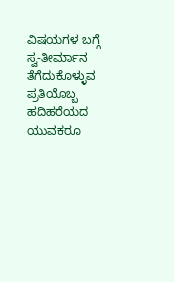ವಿಷಯಗಳ ಬಗ್ಗೆ ಸ್ವ-ತೀರ್ಮಾನ ತೆಗೆದುಕೊಳ್ಳುವ ಪ್ರತಿಯೊಬ್ಬ ಹದಿಹರೆಯದ ಯುವಕರೂ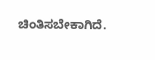ಚಿಂತಿಸಬೇಕಾಗಿದೆ.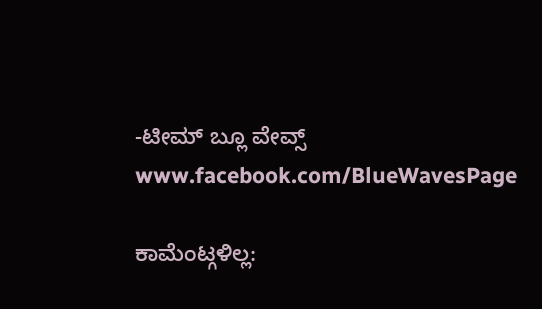-ಟೀಮ್ ಬ್ಲೂ ವೇವ್ಸ್
www.facebook.com/BlueWavesPage

ಕಾಮೆಂಟ್ಗಳಿಲ್ಲ: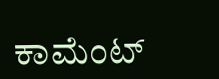ಕಾಮೆಂಟ್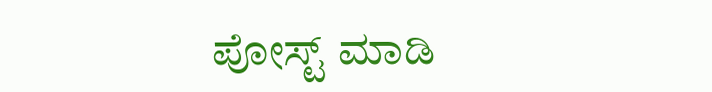ಪೋಸ್ಟ್ ಮಾಡಿ